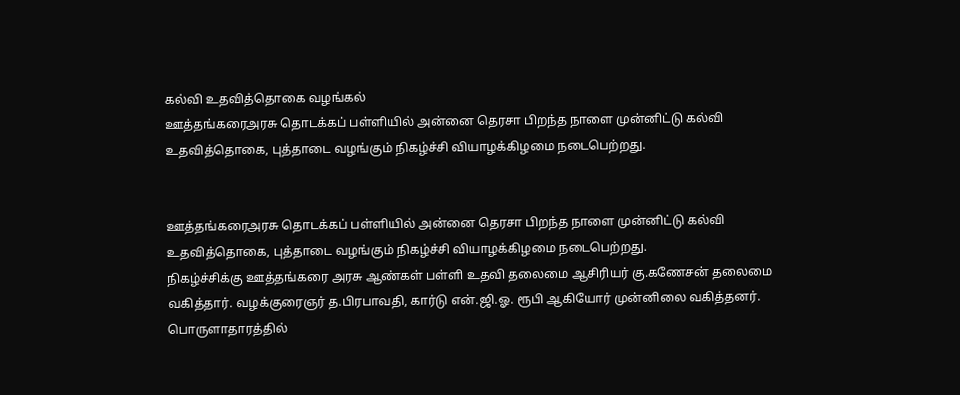கல்வி உதவித்தொகை வழங்கல்
ஊத்தங்கரைஅரசு தொடக்கப் பள்ளியில் அன்னை தெரசா பிறந்த நாளை முன்னிட்டு கல்வி உதவித்தொகை, புத்தாடை வழங்கும் நிகழ்ச்சி வியாழக்கிழமை நடைபெற்றது.


ஊத்தங்கரைஅரசு தொடக்கப் பள்ளியில் அன்னை தெரசா பிறந்த நாளை முன்னிட்டு கல்வி உதவித்தொகை, புத்தாடை வழங்கும் நிகழ்ச்சி வியாழக்கிழமை நடைபெற்றது.
நிகழ்ச்சிக்கு ஊத்தங்கரை அரசு ஆண்கள் பள்ளி உதவி தலைமை ஆசிரியர் கு.கணேசன் தலைமை வகித்தார். வழக்குரைஞர் த.பிரபாவதி, கார்டு என்.ஜி.ஓ. ரூபி ஆகியோர் முன்னிலை வகித்தனர்.
பொருளாதாரத்தில்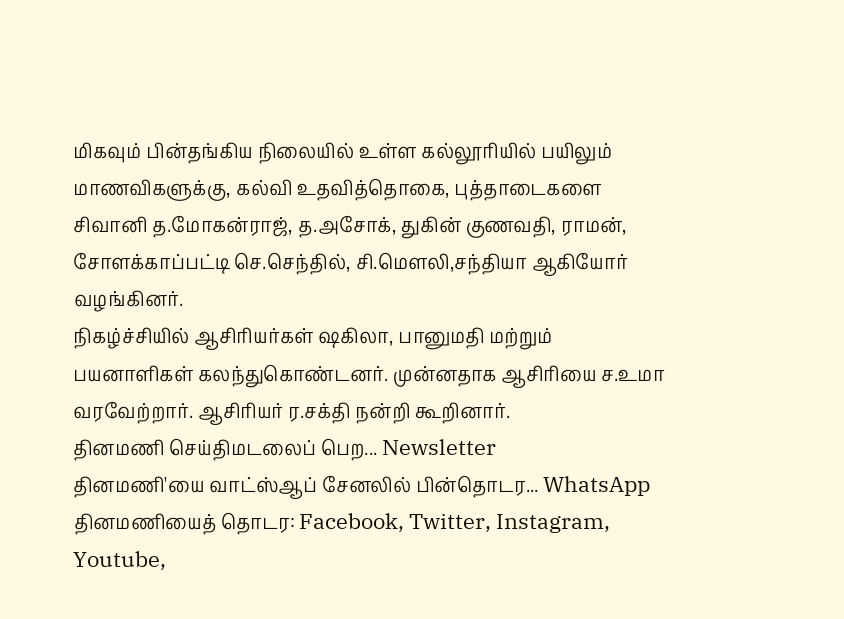மிகவும் பின்தங்கிய நிலையில் உள்ள கல்லூரியில் பயிலும் மாணவிகளுக்கு, கல்வி உதவித்தொகை, புத்தாடைகளை சிவானி த.மோகன்ராஜ், த.அசோக், துகின் குணவதி, ராமன், சோளக்காப்பட்டி செ.செந்தில், சி.மௌலி,சந்தியா ஆகியோர் வழங்கினர்.
நிகழ்ச்சியில் ஆசிரியர்கள் ஷகிலா, பானுமதி மற்றும் பயனாளிகள் கலந்துகொண்டனர். முன்னதாக ஆசிரியை ச.உமா வரவேற்றார். ஆசிரியர் ர.சக்தி நன்றி கூறினார்.
தினமணி செய்திமடலைப் பெற... Newsletter
தினமணி'யை வாட்ஸ்ஆப் சேனலில் பின்தொடர... WhatsApp
தினமணியைத் தொடர: Facebook, Twitter, Instagram, Youtube,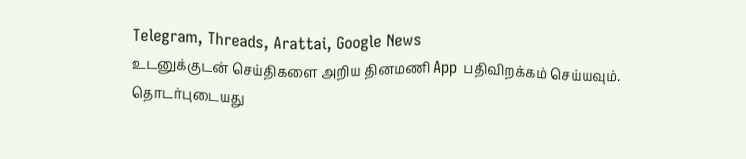Telegram, Threads, Arattai, Google News
உடனுக்குடன் செய்திகளை அறிய தினமணி App பதிவிறக்கம் செய்யவும்.
தொடர்புடையது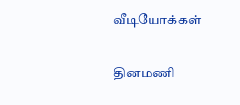வீடியோக்கள்

தினமணி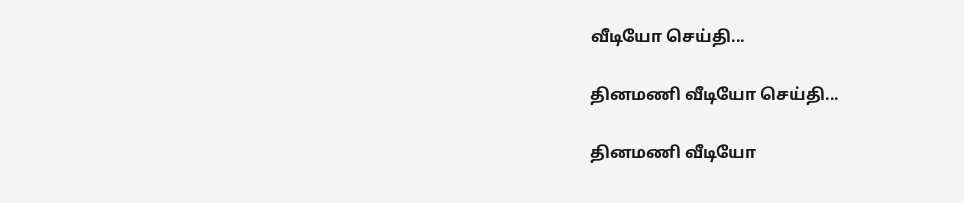வீடியோ செய்தி...

தினமணி வீடியோ செய்தி...

தினமணி வீடியோ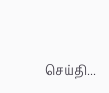செய்தி...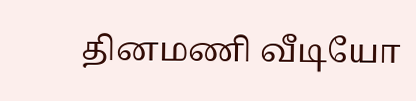தினமணி வீடியோ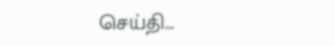செய்தி...